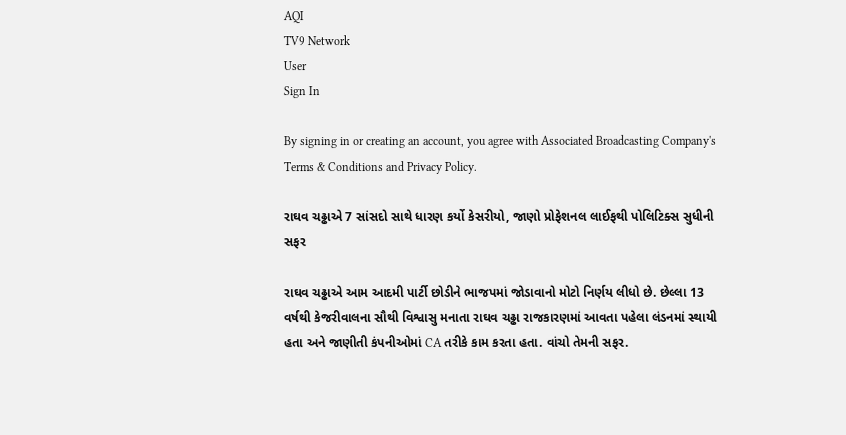AQI
TV9 Network
User
Sign In

By signing in or creating an account, you agree with Associated Broadcasting Company's Terms & Conditions and Privacy Policy.

રાઘવ ચઢ્ઢાએ 7 સાંસદો સાથે ધારણ કર્યો કેસરીયો, જાણો પ્રોફેશનલ લાઈફથી પોલિટિક્સ સુધીની સફર

રાઘવ ચઢ્ઢાએ આમ આદમી પાર્ટી છોડીને ભાજપમાં જોડાવાનો મોટો નિર્ણય લીધો છે. છેલ્લા 13 વર્ષથી કેજરીવાલના સૌથી વિશ્વાસુ મનાતા રાઘવ ચઢ્ઢા રાજકારણમાં આવતા પહેલા લંડનમાં સ્થાયી હતા અને જાણીતી કંપનીઓમાં CA તરીકે કામ કરતા હતા. વાંચો તેમની સફર.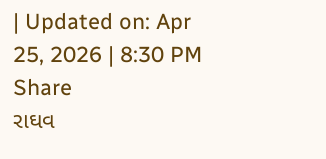| Updated on: Apr 25, 2026 | 8:30 PM
Share
રાઘવ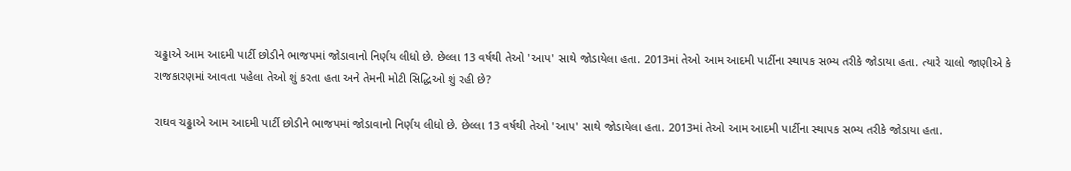ચઢ્ઢાએ આમ આદમી પાર્ટી છોડીને ભાજપમાં જોડાવાનો નિર્ણય લીધો છે. છેલ્લા 13 વર્ષથી તેઓ 'આપ' સાથે જોડાયેલા હતા. 2013માં તેઓ આમ આદમી પાર્ટીના સ્થાપક સભ્ય તરીકે જોડાયા હતા. ત્યારે ચાલો જાણીએ કે રાજકારણમાં આવતા પહેલા તેઓ શું કરતા હતા અને તેમની મોટી સિદ્ધિઓ શું રહી છે?

રાઘવ ચઢ્ઢાએ આમ આદમી પાર્ટી છોડીને ભાજપમાં જોડાવાનો નિર્ણય લીધો છે. છેલ્લા 13 વર્ષથી તેઓ 'આપ' સાથે જોડાયેલા હતા. 2013માં તેઓ આમ આદમી પાર્ટીના સ્થાપક સભ્ય તરીકે જોડાયા હતા.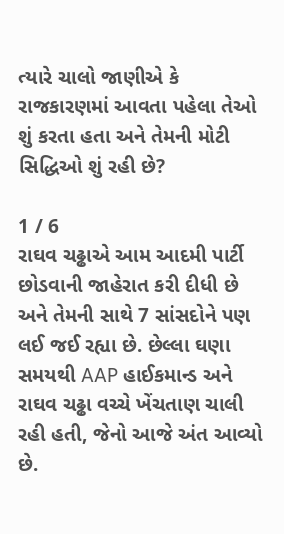ત્યારે ચાલો જાણીએ કે રાજકારણમાં આવતા પહેલા તેઓ શું કરતા હતા અને તેમની મોટી સિદ્ધિઓ શું રહી છે?

1 / 6
રાઘવ ચઢ્ઢાએ આમ આદમી પાર્ટી છોડવાની જાહેરાત કરી દીધી છે અને તેમની સાથે 7 સાંસદોને પણ લઈ જઈ રહ્યા છે. છેલ્લા ઘણા સમયથી AAP હાઈકમાન્ડ અને રાઘવ ચઢ્ઢા વચ્ચે ખેંચતાણ ચાલી રહી હતી, જેનો આજે અંત આવ્યો છે.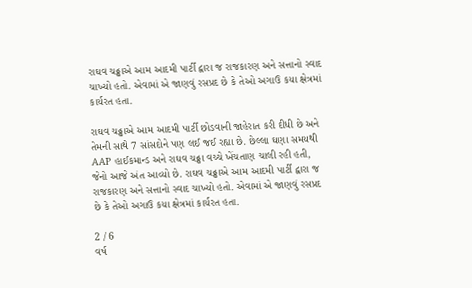રાઘવ ચઢ્ઢાએ આમ આદમી પાર્ટી દ્વારા જ રાજકારણ અને સત્તાનો સ્વાદ ચાખ્યો હતો. એવામાં એ જાણવું રસપ્રદ છે કે તેઓ અગાઉ કયા ક્ષેત્રમાં કાર્યરત હતા.

રાઘવ ચઢ્ઢાએ આમ આદમી પાર્ટી છોડવાની જાહેરાત કરી દીધી છે અને તેમની સાથે 7 સાંસદોને પણ લઈ જઈ રહ્યા છે. છેલ્લા ઘણા સમયથી AAP હાઈકમાન્ડ અને રાઘવ ચઢ્ઢા વચ્ચે ખેંચતાણ ચાલી રહી હતી, જેનો આજે અંત આવ્યો છે. રાઘવ ચઢ્ઢાએ આમ આદમી પાર્ટી દ્વારા જ રાજકારણ અને સત્તાનો સ્વાદ ચાખ્યો હતો. એવામાં એ જાણવું રસપ્રદ છે કે તેઓ અગાઉ કયા ક્ષેત્રમાં કાર્યરત હતા.

2 / 6
વર્ષ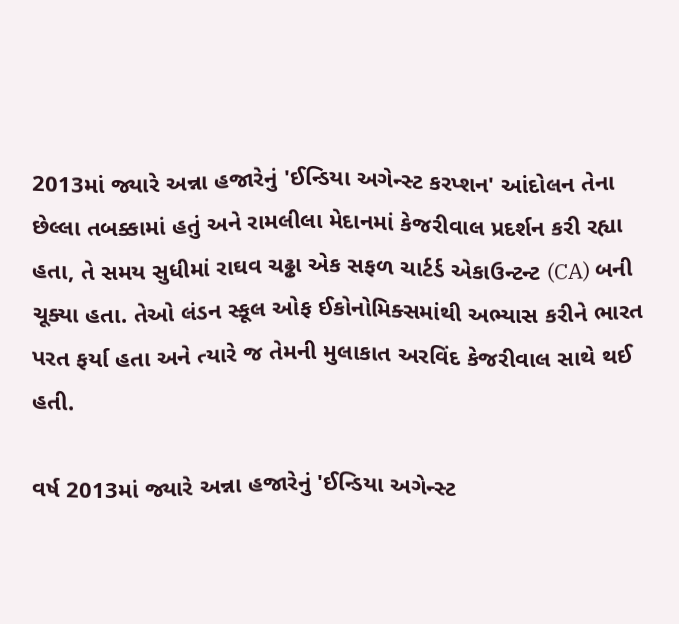2013માં જ્યારે અન્ના હજારેનું 'ઈન્ડિયા અગેન્સ્ટ કરપ્શન' આંદોલન તેના છેલ્લા તબક્કામાં હતું અને રામલીલા મેદાનમાં કેજરીવાલ પ્રદર્શન કરી રહ્યા હતા, તે સમય સુધીમાં રાઘવ ચઢ્ઢા એક સફળ ચાર્ટર્ડ એકાઉન્ટન્ટ (CA) બની ચૂક્યા હતા. તેઓ લંડન સ્કૂલ ઓફ ઈકોનોમિક્સમાંથી અભ્યાસ કરીને ભારત પરત ફર્યા હતા અને ત્યારે જ તેમની મુલાકાત અરવિંદ કેજરીવાલ સાથે થઈ હતી.

વર્ષ 2013માં જ્યારે અન્ના હજારેનું 'ઈન્ડિયા અગેન્સ્ટ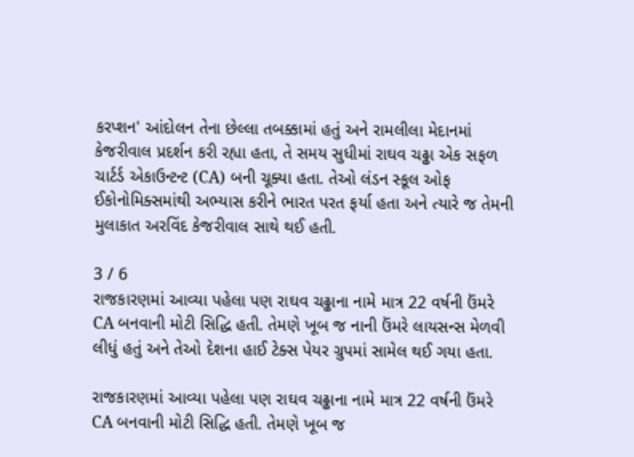કરપ્શન' આંદોલન તેના છેલ્લા તબક્કામાં હતું અને રામલીલા મેદાનમાં કેજરીવાલ પ્રદર્શન કરી રહ્યા હતા, તે સમય સુધીમાં રાઘવ ચઢ્ઢા એક સફળ ચાર્ટર્ડ એકાઉન્ટન્ટ (CA) બની ચૂક્યા હતા. તેઓ લંડન સ્કૂલ ઓફ ઈકોનોમિક્સમાંથી અભ્યાસ કરીને ભારત પરત ફર્યા હતા અને ત્યારે જ તેમની મુલાકાત અરવિંદ કેજરીવાલ સાથે થઈ હતી.

3 / 6
રાજકારણમાં આવ્યા પહેલા પણ રાઘવ ચઢ્ઢાના નામે માત્ર 22 વર્ષની ઉંમરે CA બનવાની મોટી સિદ્ધિ હતી. તેમણે ખૂબ જ નાની ઉંમરે લાયસન્સ મેળવી લીધું હતું અને તેઓ દેશના હાઈ ટેક્સ પેયર ગ્રુપમાં સામેલ થઈ ગયા હતા.

રાજકારણમાં આવ્યા પહેલા પણ રાઘવ ચઢ્ઢાના નામે માત્ર 22 વર્ષની ઉંમરે CA બનવાની મોટી સિદ્ધિ હતી. તેમણે ખૂબ જ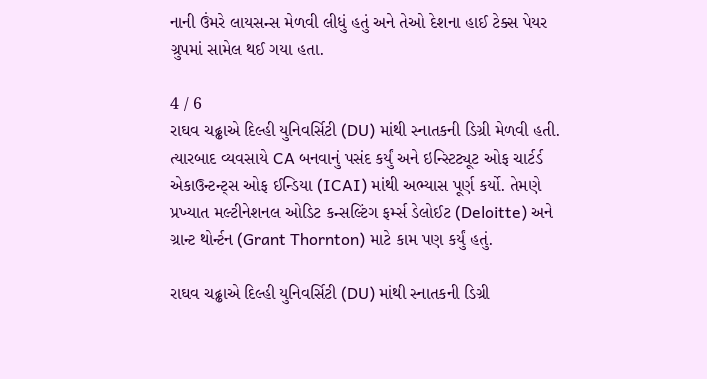નાની ઉંમરે લાયસન્સ મેળવી લીધું હતું અને તેઓ દેશના હાઈ ટેક્સ પેયર ગ્રુપમાં સામેલ થઈ ગયા હતા.

4 / 6
રાઘવ ચઢ્ઢાએ દિલ્હી યુનિવર્સિટી (DU) માંથી સ્નાતકની ડિગ્રી મેળવી હતી. ત્યારબાદ વ્યવસાયે CA બનવાનું પસંદ કર્યું અને ઇન્સ્ટિટ્યૂટ ઓફ ચાર્ટર્ડ એકાઉન્ટન્ટ્સ ઓફ ઈન્ડિયા (ICAI) માંથી અભ્યાસ પૂર્ણ કર્યો. તેમણે પ્રખ્યાત મલ્ટીનેશનલ ઓડિટ કન્સલ્ટિંગ ફર્મ્સ ડેલોઈટ (Deloitte) અને ગ્રાન્ટ થોર્ન્ટન (Grant Thornton) માટે કામ પણ કર્યું હતું.

રાઘવ ચઢ્ઢાએ દિલ્હી યુનિવર્સિટી (DU) માંથી સ્નાતકની ડિગ્રી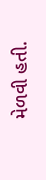મેળવી હતી.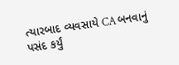ત્યારબાદ વ્યવસાયે CA બનવાનું પસંદ કર્યું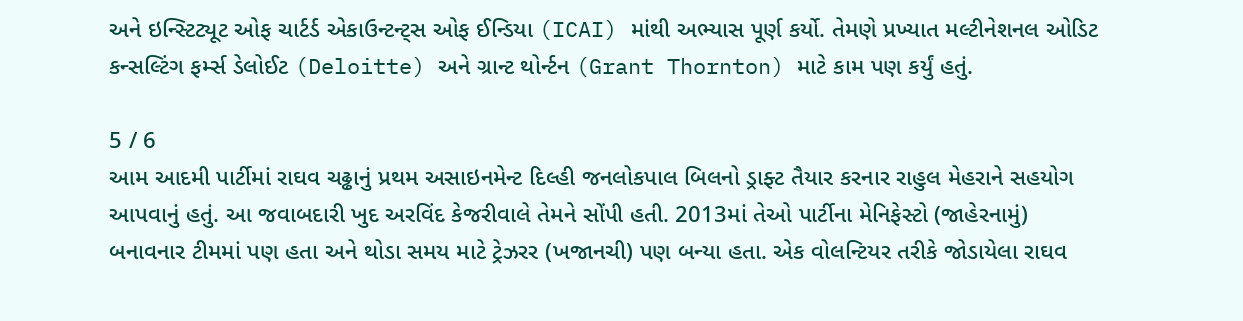અને ઇન્સ્ટિટ્યૂટ ઓફ ચાર્ટર્ડ એકાઉન્ટન્ટ્સ ઓફ ઈન્ડિયા (ICAI) માંથી અભ્યાસ પૂર્ણ કર્યો. તેમણે પ્રખ્યાત મલ્ટીનેશનલ ઓડિટ કન્સલ્ટિંગ ફર્મ્સ ડેલોઈટ (Deloitte) અને ગ્રાન્ટ થોર્ન્ટન (Grant Thornton) માટે કામ પણ કર્યું હતું.

5 / 6
આમ આદમી પાર્ટીમાં રાઘવ ચઢ્ઢાનું પ્રથમ અસાઇનમેન્ટ દિલ્હી જનલોકપાલ બિલનો ડ્રાફ્ટ તૈયાર કરનાર રાહુલ મેહરાને સહયોગ આપવાનું હતું. આ જવાબદારી ખુદ અરવિંદ કેજરીવાલે તેમને સોંપી હતી. 2013માં તેઓ પાર્ટીના મેનિફેસ્ટો (જાહેરનામું) બનાવનાર ટીમમાં પણ હતા અને થોડા સમય માટે ટ્રેઝરર (ખજાનચી) પણ બન્યા હતા. એક વોલન્ટિયર તરીકે જોડાયેલા રાઘવ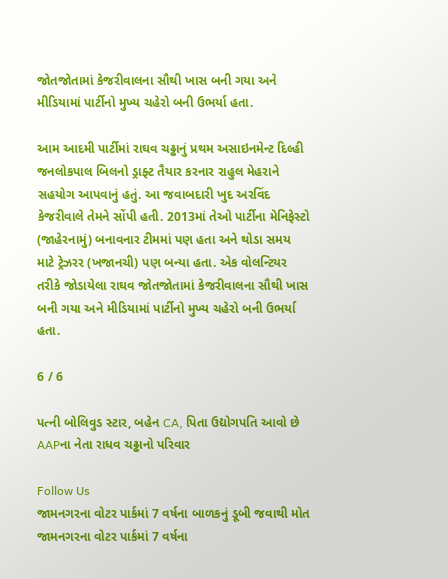જોતજોતામાં કેજરીવાલના સૌથી ખાસ બની ગયા અને મીડિયામાં પાર્ટીનો મુખ્ય ચહેરો બની ઉભર્યા હતા.

આમ આદમી પાર્ટીમાં રાઘવ ચઢ્ઢાનું પ્રથમ અસાઇનમેન્ટ દિલ્હી જનલોકપાલ બિલનો ડ્રાફ્ટ તૈયાર કરનાર રાહુલ મેહરાને સહયોગ આપવાનું હતું. આ જવાબદારી ખુદ અરવિંદ કેજરીવાલે તેમને સોંપી હતી. 2013માં તેઓ પાર્ટીના મેનિફેસ્ટો (જાહેરનામું) બનાવનાર ટીમમાં પણ હતા અને થોડા સમય માટે ટ્રેઝરર (ખજાનચી) પણ બન્યા હતા. એક વોલન્ટિયર તરીકે જોડાયેલા રાઘવ જોતજોતામાં કેજરીવાલના સૌથી ખાસ બની ગયા અને મીડિયામાં પાર્ટીનો મુખ્ય ચહેરો બની ઉભર્યા હતા.

6 / 6

પત્ની બોલિવુડ સ્ટાર, બહેન CA, પિતા ઉદ્યોગપતિ આવો છે AAPના નેતા રાધવ ચઢ્ઢાનો પરિવાર

Follow Us
જામનગરના વોટર પાર્કમાં 7 વર્ષના બાળકનું ડૂબી જવાથી મોત
જામનગરના વોટર પાર્કમાં 7 વર્ષના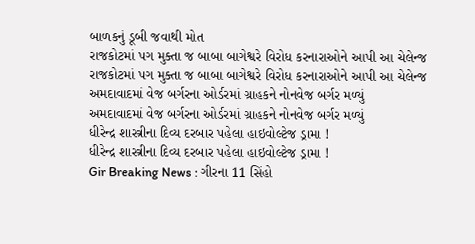બાળકનું ડૂબી જવાથી મોત
રાજકોટમાં પગ મુક્તા જ બાબા બાગેશ્વરે વિરોધ કરનારાઓને આપી આ ચેલેન્જ
રાજકોટમાં પગ મુક્તા જ બાબા બાગેશ્વરે વિરોધ કરનારાઓને આપી આ ચેલેન્જ
અમદાવાદમાં વેજ બર્ગરના ઓર્ડરમાં ગ્રાહકને નોનવેજ બર્ગર મળ્યું
અમદાવાદમાં વેજ બર્ગરના ઓર્ડરમાં ગ્રાહકને નોનવેજ બર્ગર મળ્યું
ધીરેન્દ્ર શાસ્ત્રીના દિવ્ય દરબાર પહેલા હાઇવોલ્ટેજ ડ્રામા !
ધીરેન્દ્ર શાસ્ત્રીના દિવ્ય દરબાર પહેલા હાઇવોલ્ટેજ ડ્રામા !
Gir Breaking News : ગીરના 11 સિંહો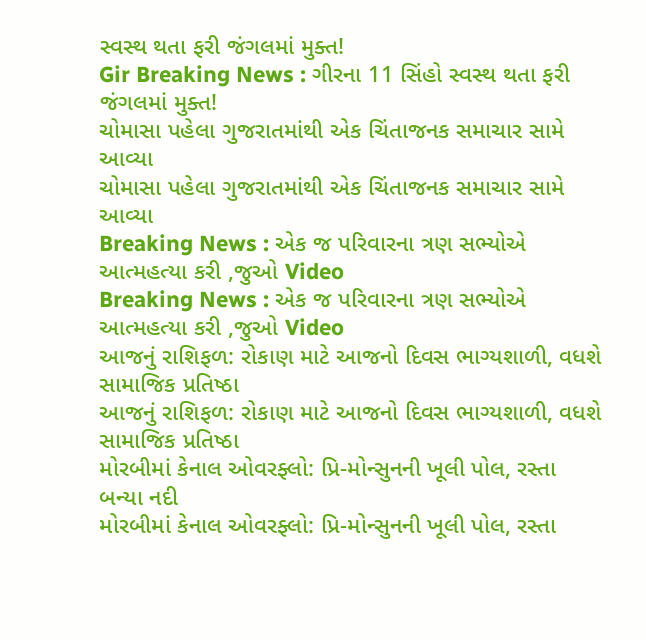સ્વસ્થ થતા ફરી જંગલમાં મુક્ત!
Gir Breaking News : ગીરના 11 સિંહો સ્વસ્થ થતા ફરી જંગલમાં મુક્ત!
ચોમાસા પહેલા ગુજરાતમાંથી એક ચિંતાજનક સમાચાર સામે આવ્યા
ચોમાસા પહેલા ગુજરાતમાંથી એક ચિંતાજનક સમાચાર સામે આવ્યા
Breaking News : એક જ પરિવારના ત્રણ સભ્યોએ આત્મહત્યા કરી ,જુઓ Video
Breaking News : એક જ પરિવારના ત્રણ સભ્યોએ આત્મહત્યા કરી ,જુઓ Video
આજનું રાશિફળ: રોકાણ માટે આજનો દિવસ ભાગ્યશાળી, વધશે સામાજિક પ્રતિષ્ઠા
આજનું રાશિફળ: રોકાણ માટે આજનો દિવસ ભાગ્યશાળી, વધશે સામાજિક પ્રતિષ્ઠા
મોરબીમાં કેનાલ ઓવરફ્લો: પ્રિ-મોન્સુનની ખૂલી પોલ, રસ્તા બન્યા નદી
મોરબીમાં કેનાલ ઓવરફ્લો: પ્રિ-મોન્સુનની ખૂલી પોલ, રસ્તા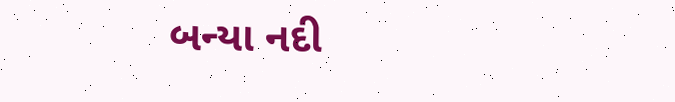બન્યા નદી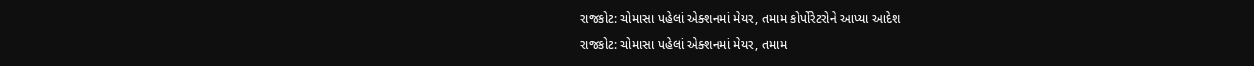રાજકોટ: ચોમાસા પહેલાં એક્શનમાં મેયર, તમામ કોર્પોરેટરોને આપ્યા આદેશ
રાજકોટ: ચોમાસા પહેલાં એક્શનમાં મેયર, તમામ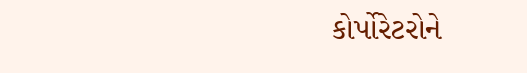કોર્પોરેટરોને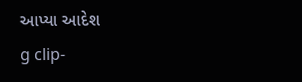આપ્યા આદેશ
g clip-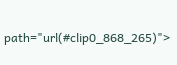path="url(#clip0_868_265)">